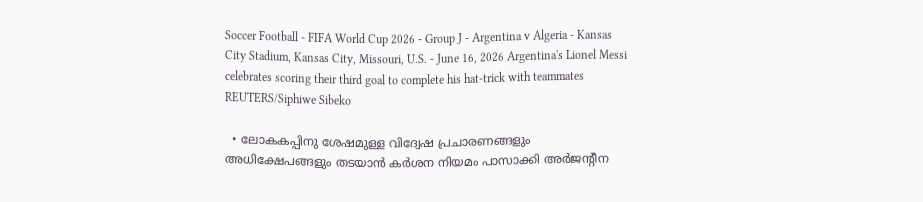Soccer Football - FIFA World Cup 2026 - Group J - Argentina v Algeria - Kansas City Stadium, Kansas City, Missouri, U.S. - June 16, 2026 Argentina's Lionel Messi celebrates scoring their third goal to complete his hat-trick with teammates REUTERS/Siphiwe Sibeko

  • ലോകകപ്പിനു ശേഷമുള്ള വിദ്വേഷ പ്രചാരണങ്ങളും അധിക്ഷേപങ്ങളും തടയാൻ കർശന നിയമം പാസാക്കി അർജന്റീന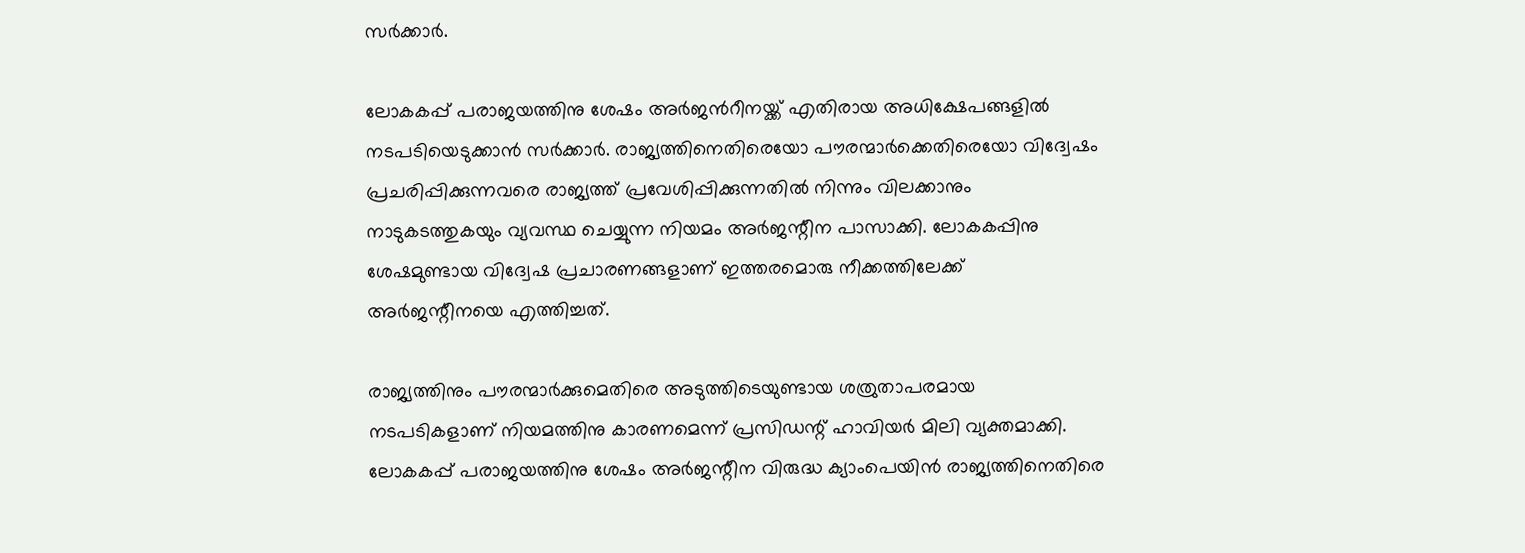സർക്കാർ.

ലോകകപ്പ് പരാജയത്തിനു ശേഷം അർജന്‍റീനയ്ക്ക് എതിരായ അധിക്ഷേപങ്ങളിൽ നടപടിയെടുക്കാൻ സർക്കാർ. രാജ്യത്തിനെതിരെയോ പൗരന്മാർക്കെതിരെയോ വിദ്വേഷം പ്രചരിപ്പിക്കുന്നവരെ രാജ്യത്ത് പ്രവേശിപ്പിക്കുന്നതിൽ നിന്നും വിലക്കാനും നാടുകടത്തുകയും വ്യവസ്ഥ ചെയ്യുന്ന നിയമം അർജന്റീന പാസാക്കി. ലോകകപ്പിനു ശേഷമുണ്ടായ വിദ്വേഷ പ്രചാരണങ്ങളാണ് ഇത്തരമൊരു നീക്കത്തിലേക്ക് അർജന്റീനയെ എത്തിച്ചത്.

രാജ്യത്തിനും പൗരന്മാർക്കുമെതിരെ അടുത്തിടെയുണ്ടായ ശത്രുതാപരമായ നടപടികളാണ് നിയമത്തിനു കാരണമെന്ന് പ്രസിഡന്റ് ഹാവിയർ മിലി വ്യക്തമാക്കി. ലോകകപ്പ് പരാജയത്തിനു ശേഷം അർജന്റീന വിരുദ്ധ ക്യാംപെയിൻ രാജ്യത്തിനെതിരെ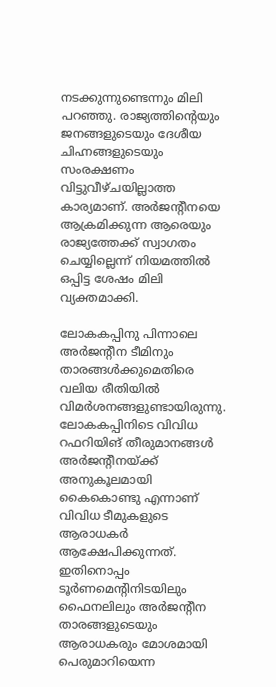നടക്കുന്നുണ്ടെന്നും മിലി പറഞ്ഞു. രാജ്യത്തിന്റെയും ജനങ്ങളുടെയും ദേശീയ ചിഹ്നങ്ങളുടെയും സംരക്ഷണം വിട്ടുവീഴ്ചയില്ലാത്ത കാര്യമാണ്. അർജന്റീനയെ ആക്രമിക്കുന്ന ആരെയും രാജ്യത്തേക്ക് സ്വാഗതം ചെയ്യില്ലെന്ന് നിയമത്തിൽ ഒപ്പിട്ട ശേഷം മിലി വ്യക്തമാക്കി.

ലോകകപ്പിനു പിന്നാലെ അർജന്റീന ടീമിനും താരങ്ങൾക്കുമെതിരെ വലിയ രീതിയിൽ വിമർശനങ്ങളുണ്ടായിരുന്നു. ലോകകപ്പിനിടെ വിവിധ റഫറിയിങ് തീരുമാനങ്ങൾ അർജന്റീനയ്ക്ക് അനുകൂലമായി കൈകൊണ്ടു എന്നാണ് വിവിധ ടീമുകളുടെ ആരാധകർ ആക്ഷേപിക്കുന്നത്. ഇതിനൊപ്പം ടൂർണമെന്റിനിടയിലും ഫൈനലിലും അർജന്റീന താരങ്ങളുടെയും ആരാധകരും മോശമായി പെരുമാറിയെന്ന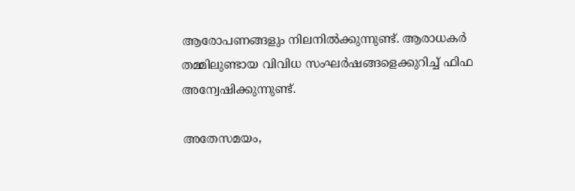ആരോപണങ്ങളും നിലനിൽക്കുന്നുണ്ട്. ആരാധകർ തമ്മിലുണ്ടായ വിവിധ സംഘർഷങ്ങളെക്കുറിച്ച് ഫിഫ അന്വേഷിക്കുന്നുണ്ട്.

അതേസമയം,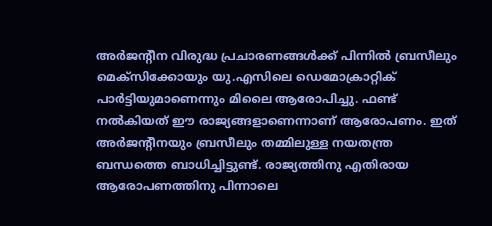അർജന്റീന വിരുദ്ധ പ്രചാരണങ്ങൾക്ക് പിന്നിൽ ബ്രസീലും മെക്സിക്കോയും യു.എസിലെ ഡെമോക്രാറ്റിക് പാർട്ടിയുമാണെന്നും മിലൈ ആരോപിച്ചു. ഫണ്ട് നൽകിയത് ഈ രാജ്യങ്ങളാണെന്നാണ് ആരോപണം. ഇത് അർജന്‍റീനയും ബ്രസീലും തമ്മിലുള്ള നയതന്ത്ര ബന്ധത്തെ ബാധിച്ചിട്ടുണ്ട്. രാജ്യത്തിനു എതിരായ ആരോപണത്തിനു പിന്നാലെ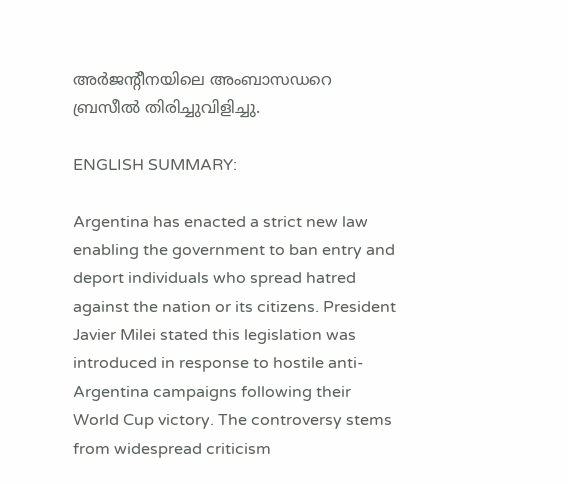അർജന്റീനയിലെ അംബാസഡറെ ബ്രസീൽ തിരിച്ചുവിളിച്ചു.

ENGLISH SUMMARY:

Argentina has enacted a strict new law enabling the government to ban entry and deport individuals who spread hatred against the nation or its citizens. President Javier Milei stated this legislation was introduced in response to hostile anti-Argentina campaigns following their World Cup victory. The controversy stems from widespread criticism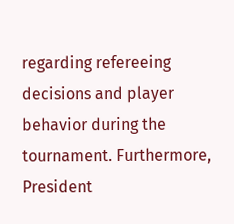regarding refereeing decisions and player behavior during the tournament. Furthermore, President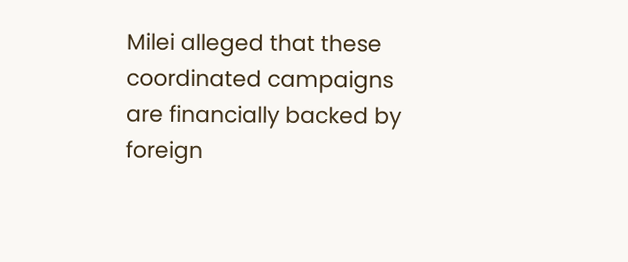Milei alleged that these coordinated campaigns are financially backed by foreign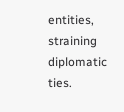entities, straining diplomatic ties.